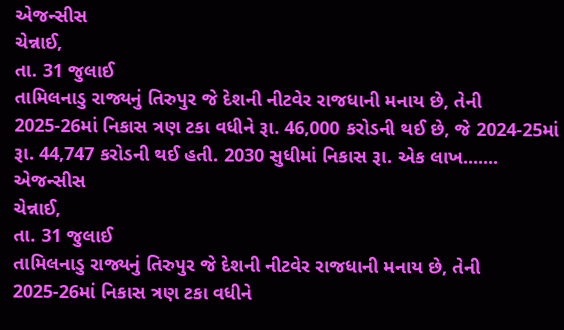એજન્સીસ
ચેન્નાઈ,
તા. 31 જુલાઈ
તામિલનાડુ રાજ્યનું તિરુપુર જે દેશની નીટવેર રાજધાની મનાય છે, તેની 2025-26માં નિકાસ ત્રણ ટકા વધીને રૂા. 46,000 કરોડની થઈ છે, જે 2024-25માં રૂા. 44,747 કરોડની થઈ હતી. 2030 સુધીમાં નિકાસ રૂા. એક લાખ.......
એજન્સીસ
ચેન્નાઈ,
તા. 31 જુલાઈ
તામિલનાડુ રાજ્યનું તિરુપુર જે દેશની નીટવેર રાજધાની મનાય છે, તેની 2025-26માં નિકાસ ત્રણ ટકા વધીને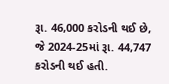રૂા. 46,000 કરોડની થઈ છે, જે 2024-25માં રૂા. 44,747 કરોડની થઈ હતી.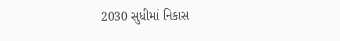2030 સુધીમાં નિકાસ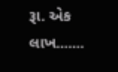રૂા. એક લાખ.......